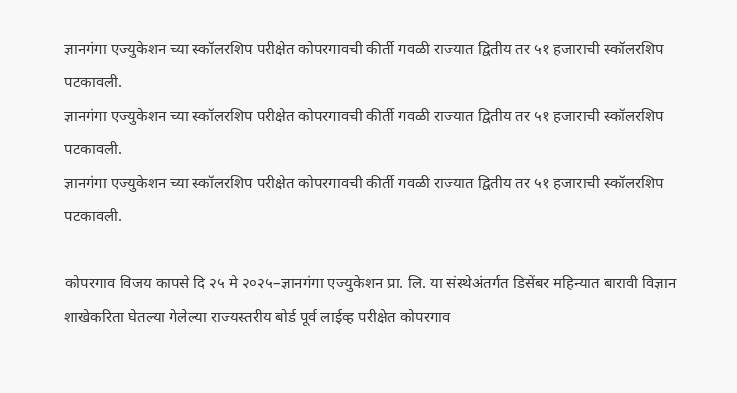ज्ञानगंगा एज्युकेशन च्या स्कॉलरशिप परीक्षेत कोपरगावची कीर्ती गवळी राज्यात द्वितीय तर ५१ हजाराची स्कॉलरशिप पटकावली.
ज्ञानगंगा एज्युकेशन च्या स्कॉलरशिप परीक्षेत कोपरगावची कीर्ती गवळी राज्यात द्वितीय तर ५१ हजाराची स्कॉलरशिप पटकावली.
ज्ञानगंगा एज्युकेशन च्या स्कॉलरशिप परीक्षेत कोपरगावची कीर्ती गवळी राज्यात द्वितीय तर ५१ हजाराची स्कॉलरशिप पटकावली.

कोपरगाव विजय कापसे दि २५ मे २०२५–ज्ञानगंगा एज्युकेशन प्रा. लि. या संस्थेअंतर्गत डिसेंबर महिन्यात बारावी विज्ञान शाखेकरिता घेतल्या गेलेल्या राज्यस्तरीय बोर्ड पूर्व लाईव्ह परीक्षेत कोपरगाव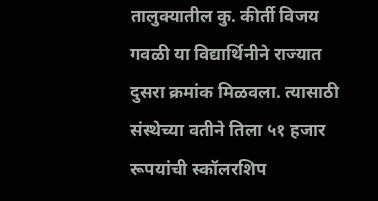तालुक्यातील कु. कीर्ती विजय गवळी या विद्यार्थिनीने राज्यात दुसरा क्रमांक मिळवला. त्यासाठी संस्थेच्या वतीने तिला ५१ हजार रूपयांची स्कॉलरशिप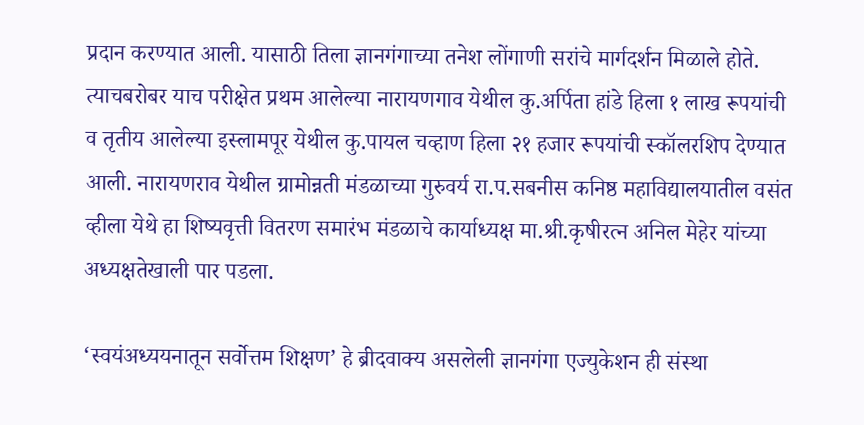प्रदान करण्यात आली. यासाठी तिला ज्ञानगंगाच्या तनेश लोंगाणी सरांचे मार्गदर्शन मिळाले होते. त्याचबरोबर याच परीक्षेत प्रथम आलेल्या नारायणगाव येथील कु.अर्पिता हांडे हिला १ लाख रूपयांची व तृतीय आलेल्या इस्लामपूर येथील कु.पायल चव्हाण हिला २१ हजार रूपयांची स्कॉलरशिप देण्यात आली. नारायणराव येथील ग्रामोन्नती मंडळाच्या गुरुवर्य रा.प.सबनीस कनिष्ठ महाविद्यालयातील वसंत व्हीला येथे हा शिष्यवृत्ती वितरण समारंभ मंडळाचे कार्याध्यक्ष मा.श्री.कृषीरत्न अनिल मेहेर यांच्या अध्यक्षतेखाली पार पडला.

‘स्वयंअध्ययनातून सर्वोत्तम शिक्षण’ हे ब्रीदवाक्य असलेली ज्ञानगंगा एज्युकेशन ही संस्था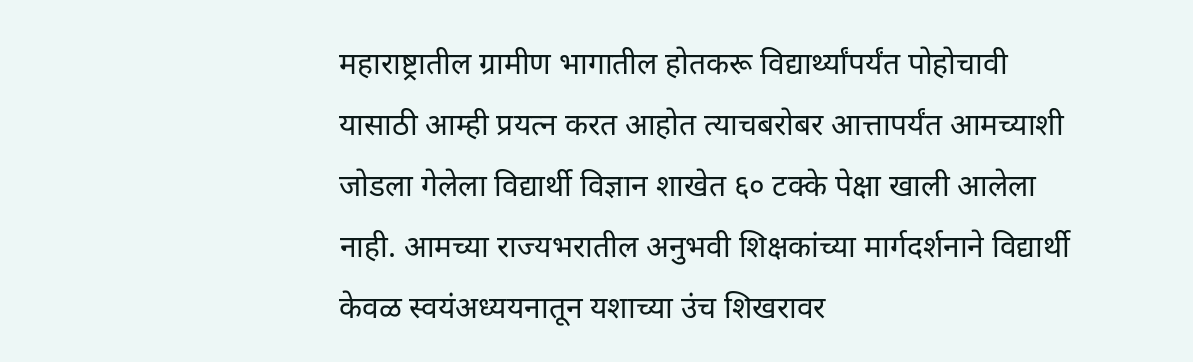महाराष्ट्रातील ग्रामीण भागातील होतकरू विद्यार्थ्यांपर्यंत पोहोचावी यासाठी आम्ही प्रयत्न करत आहोत त्याचबरोबर आत्तापर्यंत आमच्याशी जोडला गेलेला विद्यार्थी विज्ञान शाखेत ६० टक्के पेक्षा खाली आलेला नाही. आमच्या राज्यभरातील अनुभवी शिक्षकांच्या मार्गदर्शनाने विद्यार्थी केवळ स्वयंअध्ययनातून यशाच्या उंच शिखरावर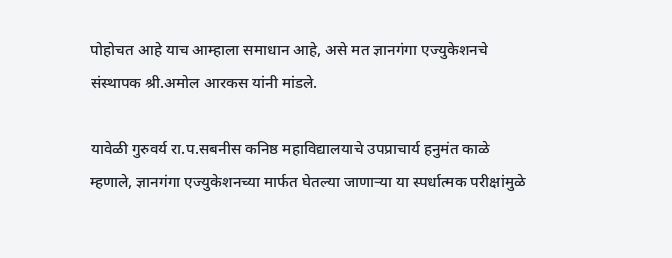पोहोचत आहे याच आम्हाला समाधान आहे, असे मत ज्ञानगंगा एज्युकेशनचे संस्थापक श्री.अमोल आरकस यांनी मांडले.

यावेळी गुरुवर्य रा.प.सबनीस कनिष्ठ महाविद्यालयाचे उपप्राचार्य हनुमंत काळे म्हणाले, ज्ञानगंगा एज्युकेशनच्या मार्फत घेतल्या जाणाऱ्या या स्पर्धात्मक परीक्षांमुळे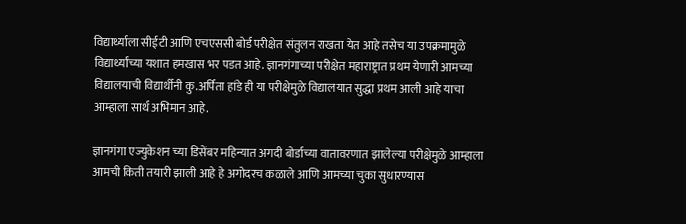विद्यार्थ्याला सीईटी आणि एचएससी बोर्ड परीक्षेत संतुलन राखता येत आहे तसेच या उपक्रमामुळे विद्यार्थ्यांच्या यशात हमखास भर पडत आहे. ज्ञानगंगाच्या परीक्षेत महाराष्ट्रात प्रथम येणारी आमच्या विद्यालयाची विद्यार्थीनी कु.अर्पिता हांडे ही या परीक्षेमुळे विद्यालयात सुद्धा प्रथम आली आहे याचा आम्हाला सार्थ अभिमान आहे.

ज्ञानगंगा एज्युकेशन च्या डिसेंबर महिन्यात अगदी बोर्डाच्या वातावरणात झालेल्या परीक्षेमुळे आम्हाला आमची किती तयारी झाली आहे हे अगोदरच कळाले आणि आमच्या चुका सुधारण्यास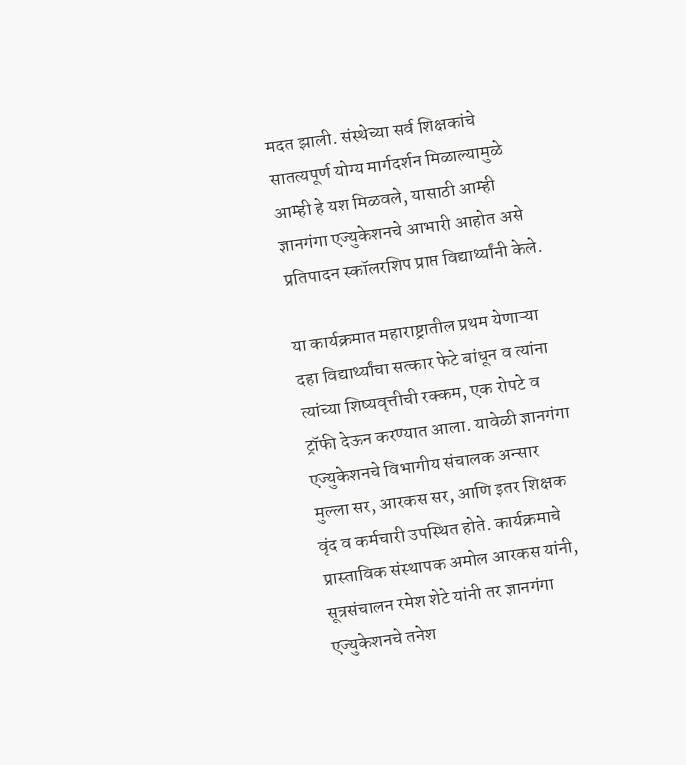मदत झाली. संस्थेच्या सर्व शिक्षकांचे सातत्यपूर्ण योग्य मार्गदर्शन मिळाल्यामुळे आम्ही हे यश मिळवले, यासाठी आम्ही ज्ञानगंगा एज्युकेशनचे आभारी आहोत असे प्रतिपादन स्कॉलरशिप प्राप्त विद्यार्थ्यांनी केले.

या कार्यक्रमात महाराष्ट्रातील प्रथम येणाऱ्या दहा विद्यार्थ्यांचा सत्कार फेटे बांधून व त्यांना त्यांच्या शिष्यवृत्तीची रक्कम, एक रोपटे व ट्रॉफी देऊन करण्यात आला. यावेळी ज्ञानगंगा एज्युकेशनचे विभागीय संचालक अन्सार मुल्ला सर, आरकस सर, आणि इतर शिक्षक वृंद व कर्मचारी उपस्थित होते. कार्यक्रमाचे प्रास्ताविक संस्थापक अमोल आरकस यांनी, सूत्रसंचालन रमेश शेटे यांनी तर ज्ञानगंगा एज्युकेशनचे तनेश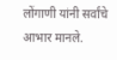लोंगाणी यांनी सर्वांचे आभार मानले.